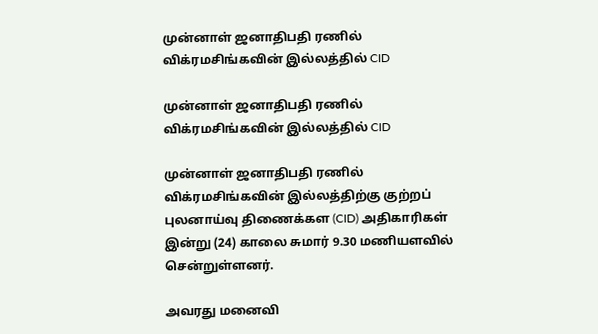முன்னாள் ஜனாதிபதி ரணில் விக்ரமசிங்கவின் இல்லத்தில் CID

முன்னாள் ஜனாதிபதி ரணில் விக்ரமசிங்கவின் இல்லத்தில் CID

முன்னாள் ஜனாதிபதி ரணில் விக்ரமசிங்கவின் இல்லத்திற்கு குற்றப் புலனாய்வு திணைக்கள (CID) அதிகாரிகள் இன்று (24) காலை சுமார் 9.30 மணியளவில் சென்றுள்ளனர்.

அவரது மனைவி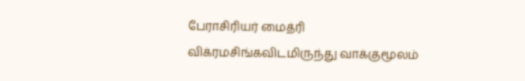பேராசிரியர் மைத்ரி விக்ரமசிங்கவிடமிருந்து வாக்குமூலம்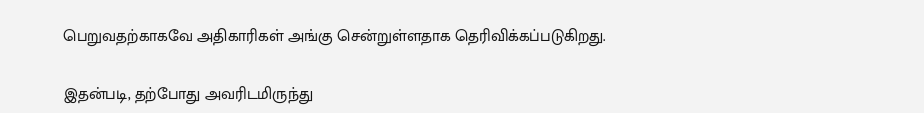பெறுவதற்காகவே அதிகாரிகள் அங்கு சென்றுள்ளதாக தெரிவிக்கப்படுகிறது.

இதன்படி, தற்போது அவரிடமிருந்து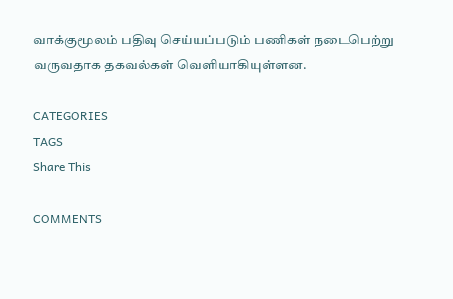வாக்குமூலம் பதிவு செய்யப்படும் பணிகள் நடைபெற்று வருவதாக தகவல்கள் வெளியாகியுள்ளன.

CATEGORIES
TAGS
Share This

COMMENTS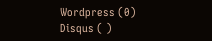Wordpress (0)
Disqus ( )